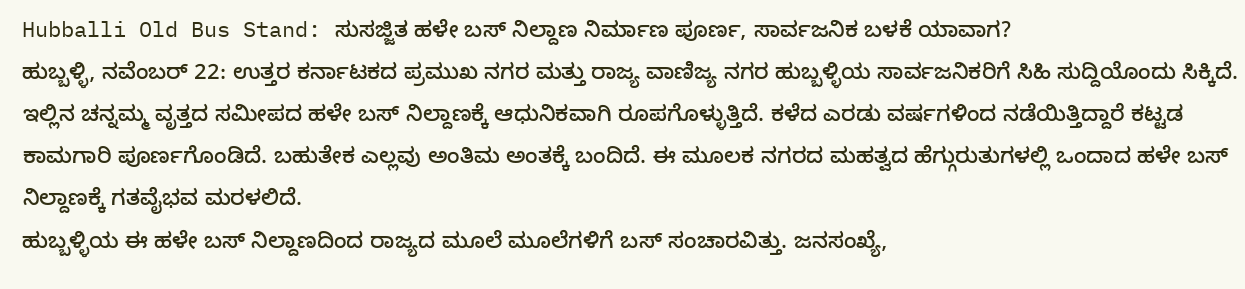Hubballi Old Bus Stand: ಸುಸಜ್ಜಿತ ಹಳೇ ಬಸ್ ನಿಲ್ದಾಣ ನಿರ್ಮಾಣ ಪೂರ್ಣ, ಸಾರ್ವಜನಿಕ ಬಳಕೆ ಯಾವಾಗ?
ಹುಬ್ಬಳ್ಳಿ, ನವೆಂಬರ್ 22: ಉತ್ತರ ಕರ್ನಾಟಕದ ಪ್ರಮುಖ ನಗರ ಮತ್ತು ರಾಜ್ಯ ವಾಣಿಜ್ಯ ನಗರ ಹುಬ್ಬಳ್ಳಿಯ ಸಾರ್ವಜನಿಕರಿಗೆ ಸಿಹಿ ಸುದ್ದಿಯೊಂದು ಸಿಕ್ಕಿದೆ. ಇಲ್ಲಿನ ಚನ್ನಮ್ಮ ವೃತ್ತದ ಸಮೀಪದ ಹಳೇ ಬಸ್ ನಿಲ್ದಾಣಕ್ಕೆ ಆಧುನಿಕವಾಗಿ ರೂಪಗೊಳ್ಳುತ್ತಿದೆ. ಕಳೆದ ಎರಡು ವರ್ಷಗಳಿಂದ ನಡೆಯಿತ್ತಿದ್ದಾರೆ ಕಟ್ಟಡ ಕಾಮಗಾರಿ ಪೂರ್ಣಗೊಂಡಿದೆ. ಬಹುತೇಕ ಎಲ್ಲವು ಅಂತಿಮ ಅಂತಕ್ಕೆ ಬಂದಿದೆ. ಈ ಮೂಲಕ ನಗರದ ಮಹತ್ವದ ಹೆಗ್ಗುರುತುಗಳಲ್ಲಿ ಒಂದಾದ ಹಳೇ ಬಸ್ ನಿಲ್ದಾಣಕ್ಕೆ ಗತವೈಭವ ಮರಳಲಿದೆ.
ಹುಬ್ಬಳ್ಳಿಯ ಈ ಹಳೇ ಬಸ್ ನಿಲ್ದಾಣದಿಂದ ರಾಜ್ಯದ ಮೂಲೆ ಮೂಲೆಗಳಿಗೆ ಬಸ್ ಸಂಚಾರವಿತ್ತು. ಜನಸಂಖ್ಯೆ,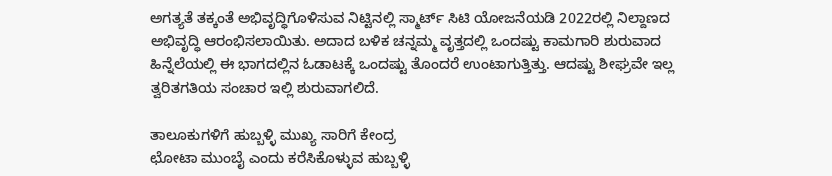ಅಗತ್ಯತೆ ತಕ್ಕಂತೆ ಅಭಿವೃದ್ಧಿಗೊಳಿಸುವ ನಿಟ್ಟಿನಲ್ಲಿ ಸ್ಮಾರ್ಟ್ ಸಿಟಿ ಯೋಜನೆಯಡಿ 2022ರಲ್ಲಿ ನಿಲ್ದಾಣದ ಅಭಿವೃದ್ಧಿ ಆರಂಭಿಸಲಾಯಿತು. ಅದಾದ ಬಳಿಕ ಚನ್ನಮ್ಮ ವೃತ್ತದಲ್ಲಿ ಒಂದಷ್ಟು ಕಾಮಗಾರಿ ಶುರುವಾದ ಹಿನ್ನೆಲೆಯಲ್ಲಿ ಈ ಭಾಗದಲ್ಲಿನ ಓಡಾಟಕ್ಕೆ ಒಂದಷ್ಟು ತೊಂದರೆ ಉಂಟಾಗುತ್ತಿತ್ತು. ಆದಷ್ಟು ಶೀಘ್ರವೇ ಇಲ್ಲ ತ್ವರಿತಗತಿಯ ಸಂಚಾರ ಇಲ್ಲಿ ಶುರುವಾಗಲಿದೆ.

ತಾಲೂಕುಗಳಿಗೆ ಹುಬ್ಬಳ್ಳಿ ಮುಖ್ಯ ಸಾರಿಗೆ ಕೇಂದ್ರ
ಛೋಟಾ ಮುಂಬೈ ಎಂದು ಕರೆಸಿಕೊಳ್ಳುವ ಹುಬ್ಬಳ್ಳಿ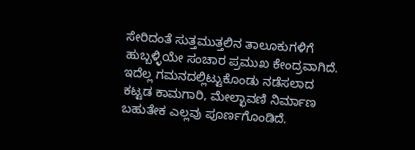ಸೇರಿದಂತೆ ಸುತ್ತಮುತ್ತಲಿನ ತಾಲೂಕುಗಳಿಗೆ ಹುಬ್ಬಳ್ಳಿಯೇ ಸಂಚಾರ ಪ್ರಮುಖ ಕೇಂದ್ರವಾಗಿದೆ. ಇದೆಲ್ಲ ಗಮನದಲ್ಲಿಟ್ಟುಕೊಂಡು ನಡೆಸಲಾದ ಕಟ್ಟಡ ಕಾಮಗಾರಿ, ಮೇಲ್ಛಾವಣಿ ನಿರ್ಮಾಣ ಬಹುತೇಕ ಎಲ್ಲವು ಪೂರ್ಣಗೊಂಡಿದೆ.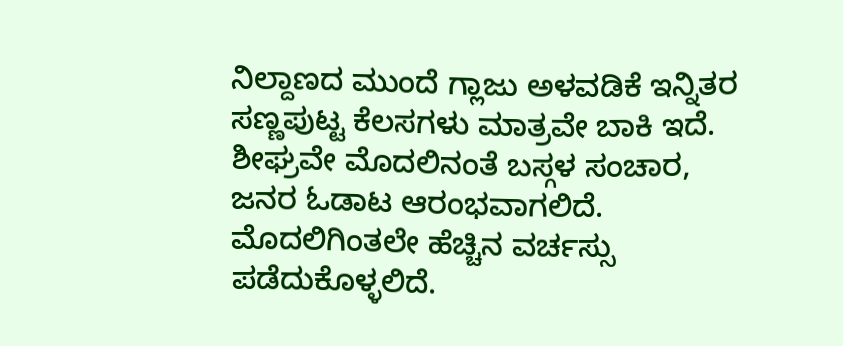ನಿಲ್ದಾಣದ ಮುಂದೆ ಗ್ಲಾಜು ಅಳವಡಿಕೆ ಇನ್ನಿತರ ಸಣ್ಣಪುಟ್ಟ ಕೆಲಸಗಳು ಮಾತ್ರವೇ ಬಾಕಿ ಇದೆ. ಶೀಘ್ರವೇ ಮೊದಲಿನಂತೆ ಬಸ್ಗಳ ಸಂಚಾರ, ಜನರ ಓಡಾಟ ಆರಂಭವಾಗಲಿದೆ. ಮೊದಲಿಗಿಂತಲೇ ಹೆಚ್ಚಿನ ವರ್ಚಸ್ಸು ಪಡೆದುಕೊಳ್ಳಲಿದೆ.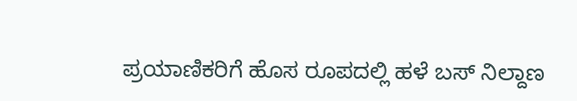ಪ್ರಯಾಣಿಕರಿಗೆ ಹೊಸ ರೂಪದಲ್ಲಿ ಹಳೆ ಬಸ್ ನಿಲ್ದಾಣ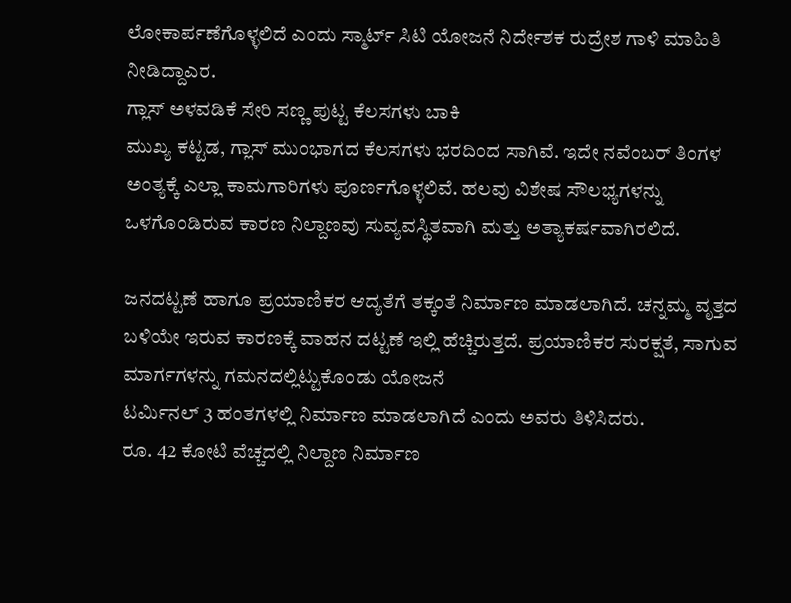ಲೋಕಾರ್ಪಣೆಗೊಳ್ಳಲಿದೆ ಎಂದು ಸ್ಮಾರ್ಟ್ ಸಿಟಿ ಯೋಜನೆ ನಿರ್ದೇಶಕ ರುದ್ರೇಶ ಗಾಳಿ ಮಾಹಿತಿ ನೀಡಿದ್ದಾಎರ.
ಗ್ಲಾಸ್ ಅಳವಡಿಕೆ ಸೇರಿ ಸಣ್ಣ ಪುಟ್ಟ ಕೆಲಸಗಳು ಬಾಕಿ
ಮುಖ್ಯ ಕಟ್ಟಡ, ಗ್ಲಾಸ್ ಮುಂಭಾಗದ ಕೆಲಸಗಳು ಭರದಿಂದ ಸಾಗಿವೆ. ಇದೇ ನವೆಂಬರ್ ತಿಂಗಳ ಅಂತ್ಯಕ್ಕೆ ಎಲ್ಲಾ ಕಾಮಗಾರಿಗಳು ಪೂರ್ಣಗೊಳ್ಳಲಿವೆ. ಹಲವು ವಿಶೇಷ ಸೌಲಭ್ಯಗಳನ್ನು ಒಳಗೊಂಡಿರುವ ಕಾರಣ ನಿಲ್ದಾಣವು ಸುವ್ಯವಸ್ಥಿತವಾಗಿ ಮತ್ತು ಅತ್ಯಾಕರ್ಷವಾಗಿರಲಿದೆ.

ಜನದಟ್ಟಣೆ ಹಾಗೂ ಪ್ರಯಾಣಿಕರ ಆದ್ಯತೆಗೆ ತಕ್ಕಂತೆ ನಿರ್ಮಾಣ ಮಾಡಲಾಗಿದೆ. ಚನ್ನಮ್ಮ ವೃತ್ತದ ಬಳಿಯೇ ಇರುವ ಕಾರಣಕ್ಕೆ ವಾಹನ ದಟ್ಟಣೆ ಇಲ್ಲಿ ಹೆಚ್ಚಿರುತ್ತದೆ. ಪ್ರಯಾಣಿಕರ ಸುರಕ್ಷತೆ, ಸಾಗುವ ಮಾರ್ಗಗಳನ್ನು ಗಮನದಲ್ಲಿಟ್ಟುಕೊಂಡು ಯೋಜನೆ
ಟರ್ಮಿನಲ್ 3 ಹಂತಗಳಲ್ಲಿ ನಿರ್ಮಾಣ ಮಾಡಲಾಗಿದೆ ಎಂದು ಅವರು ತಿಳಿಸಿದರು.
ರೂ. 42 ಕೋಟಿ ವೆಚ್ಚದಲ್ಲಿ ನಿಲ್ದಾಣ ನಿರ್ಮಾಣ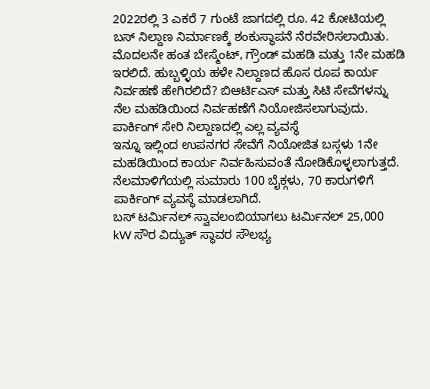2022ರಲ್ಲಿ 3 ಎಕರೆ 7 ಗುಂಟೆ ಜಾಗದಲ್ಲಿ ರೂ. 42 ಕೋಟಿಯಲ್ಲಿ ಬಸ್ ನಿಲ್ದಾಣ ನಿರ್ಮಾಣಕ್ಕೆ ಶಂಕುಸ್ಥಾಪನೆ ನೆರವೇರಿಸಲಾಯಿತು. ಮೊದಲನೇ ಹಂತ ಬೇಸ್ಮೆಂಟ್, ಗ್ರೌಂಡ್ ಮಹಡಿ ಮತ್ತು 1ನೇ ಮಹಡಿ ಇರಲಿದೆ. ಹುಬ್ಬಳ್ಳಿಯ ಹಳೇ ನಿಲ್ದಾಣದ ಹೊಸ ರೂಪ ಕಾರ್ಯ ನಿರ್ವಹಣೆ ಹೇಗಿರಲಿದೆ? ಬಿಆರ್ಟಿಎಸ್ ಮತ್ತು ಸಿಟಿ ಸೇವೆಗಳನ್ನು ನೆಲ ಮಹಡಿಯಿಂದ ನಿರ್ವಹಣೆಗೆ ನಿಯೋಜಿಸಲಾಗುವುದು.
ಪಾರ್ಕಿಂಗ್ ಸೇರಿ ನಿಲ್ದಾಣದಲ್ಲಿ ಎಲ್ಲ ವ್ಯವಸ್ಥೆ
ಇನ್ನೂ ಇಲ್ಲಿಂದ ಉಪನಗರ ಸೇವೆಗೆ ನಿಯೋಜಿತ ಬಸ್ಗಳು 1ನೇ ಮಹಡಿಯಿಂದ ಕಾರ್ಯ ನಿರ್ವಹಿಸುವಂತೆ ನೋಡಿಕೊಳ್ಳಲಾಗುತ್ತದೆ. ನೆಲಮಾಳಿಗೆಯಲ್ಲಿ ಸುಮಾರು 100 ಬೈಕ್ಗಳು, 70 ಕಾರುಗಳಿಗೆ ಪಾರ್ಕಿಂಗ್ ವ್ಯವಸ್ಥೆ ಮಾಡಲಾಗಿದೆ.
ಬಸ್ ಟರ್ಮಿನಲ್ ಸ್ವಾವಲಂಬಿಯಾಗಲು ಟರ್ಮಿನಲ್ 25,000 kW ಸೌರ ವಿದ್ಯುತ್ ಸ್ಥಾವರ ಸೌಲಭ್ಯ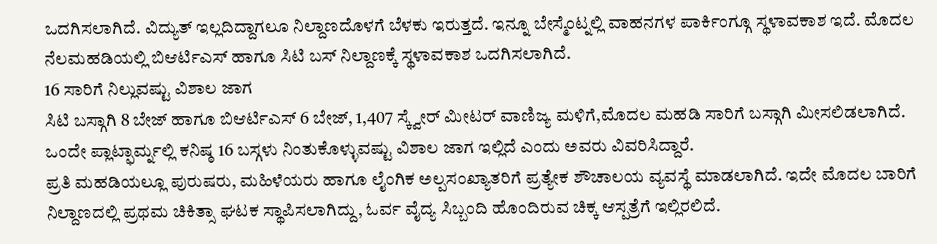ಒದಗಿಸಲಾಗಿದೆ. ವಿದ್ಯುತ್ ಇಲ್ಲದಿದ್ದಾಗಲೂ ನಿಲ್ದಾಣದೊಳಗೆ ಬೆಳಕು ಇರುತ್ತದೆ. ಇನ್ನೂ ಬೇಸ್ಮೆಂಟ್ನಲ್ಲಿ ವಾಹನಗಳ ಪಾರ್ಕಿಂಗ್ಗೂ ಸ್ಥಳಾವಕಾಶ ಇದೆ. ಮೊದಲ ನೆಲಮಹಡಿಯಲ್ಲಿ ಬಿಆರ್ಟಿಎಸ್ ಹಾಗೂ ಸಿಟಿ ಬಸ್ ನಿಲ್ದಾಣಕ್ಕೆ ಸ್ಥಳಾವಕಾಶ ಒದಗಿಸಲಾಗಿದೆ.
16 ಸಾರಿಗೆ ನಿಲ್ಲುವಷ್ಟು ವಿಶಾಲ ಜಾಗ
ಸಿಟಿ ಬಸ್ಗಾಗಿ 8 ಬೇಜ್ ಹಾಗೂ ಬಿಆರ್ಟಿಎಸ್ 6 ಬೇಜ್, 1,407 ಸ್ಕ್ವೇರ್ ಮೀಟರ್ ವಾಣಿಜ್ಯ ಮಳಿಗೆ,ಮೊದಲ ಮಹಡಿ ಸಾರಿಗೆ ಬಸ್ಗಾಗಿ ಮೀಸಲಿಡಲಾಗಿದೆ. ಒಂದೇ ಪ್ಲಾಟ್ಫಾರ್ಮ್ನಲ್ಲಿ ಕನಿಷ್ಠ 16 ಬಸ್ಗಳು ನಿಂತುಕೊಳ್ಳುವಷ್ಟು ವಿಶಾಲ ಜಾಗ ಇಲ್ಲಿದೆ ಎಂದು ಅವರು ವಿವರಿಸಿದ್ದಾರೆ.
ಪ್ರತಿ ಮಹಡಿಯಲ್ಲೂ ಪುರುಷರು, ಮಹಿಳೆಯರು ಹಾಗೂ ಲೈಂಗಿಕ ಅಲ್ಪಸಂಖ್ಯಾತರಿಗೆ ಪ್ರತ್ಯೇಕ ಶೌಚಾಲಯ ವ್ಯವಸ್ಥೆ ಮಾಡಲಾಗಿದೆ. ಇದೇ ಮೊದಲ ಬಾರಿಗೆ ನಿಲ್ದಾಣದಲ್ಲಿ ಪ್ರಥಮ ಚಿಕಿತ್ಸಾ ಘಟಕ ಸ್ಥಾಪಿಸಲಾಗಿದ್ದು, ಓರ್ವ ವೈದ್ಯ ಸಿಬ್ಬಂದಿ ಹೊಂದಿರುವ ಚಿಕ್ಕ ಆಸ್ಪತ್ರೆಗೆ ಇಲ್ಲಿರಲಿದೆ.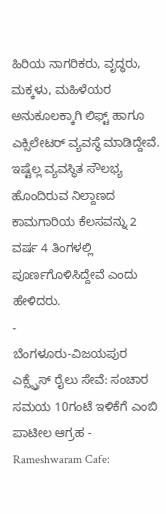ಹಿರಿಯ ನಾಗರಿಕರು, ವೃದ್ಧರು, ಮಕ್ಕಳು, ಮಹಿಳೆಯರ ಅನುಕೂಲಕ್ಕಾಗಿ ಲಿಫ್ಟ್ ಹಾಗೂ ಎಕ್ಸಿಲೇಟರ್ ವ್ಯವಸ್ಥೆ ಮಾಡಿದ್ದೇವೆ. ಇಷ್ಟೆಲ್ಲ ವ್ಯವಸ್ಥಿತ ಸೌಲಭ್ಯ ಹೊಂದಿರುವ ನಿಲ್ದಾಣದ ಕಾಮಗಾರಿಯ ಕೆಲಸವನ್ನು 2 ವರ್ಷ 4 ತಿಂಗಳಲ್ಲಿ ಪೂರ್ಣಗೊಳಿಸಿದ್ದೇವೆ ಎಂದು ಹೇಳಿದರು.
-
ಬೆಂಗಳೂರು-ವಿಜಯಪುರ ಎಕ್ಸ್ಪ್ರೆಸ್ ರೈಲು ಸೇವೆ: ಸಂಚಾರ ಸಮಯ 10ಗಂಟೆ ಇಳಿಕೆಗೆ ಎಂಬಿ ಪಾಟೀಲ ಆಗ್ರಹ -
Rameshwaram Cafe: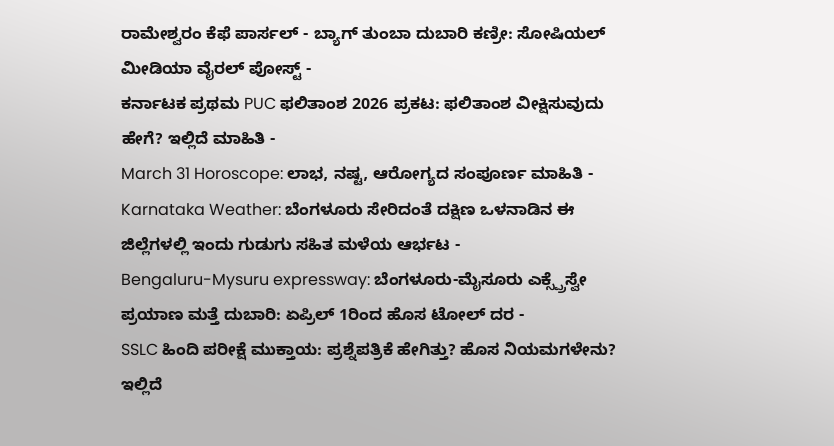ರಾಮೇಶ್ವರಂ ಕೆಫೆ ಪಾರ್ಸಲ್ - ಬ್ಯಾಗ್ ತುಂಬಾ ದುಬಾರಿ ಕಣ್ರೀ: ಸೋಷಿಯಲ್ ಮೀಡಿಯಾ ವೈರಲ್ ಪೋಸ್ಟ್ -
ಕರ್ನಾಟಕ ಪ್ರಥಮ PUC ಫಲಿತಾಂಶ 2026 ಪ್ರಕಟ: ಫಲಿತಾಂಶ ವೀಕ್ಷಿಸುವುದು ಹೇಗೆ? ಇಲ್ಲಿದೆ ಮಾಹಿತಿ -
March 31 Horoscope: ಲಾಭ, ನಷ್ಟ, ಆರೋಗ್ಯದ ಸಂಪೂರ್ಣ ಮಾಹಿತಿ -
Karnataka Weather: ಬೆಂಗಳೂರು ಸೇರಿದಂತೆ ದಕ್ಷಿಣ ಒಳನಾಡಿನ ಈ ಜಿಲ್ಲೆಗಳಲ್ಲಿ ಇಂದು ಗುಡುಗು ಸಹಿತ ಮಳೆಯ ಆರ್ಭಟ -
Bengaluru-Mysuru expressway: ಬೆಂಗಳೂರು-ಮೈಸೂರು ಎಕ್ಸ್ಪ್ರೆಸ್ವೇ ಪ್ರಯಾಣ ಮತ್ತೆ ದುಬಾರಿ: ಏಪ್ರಿಲ್ 1ರಿಂದ ಹೊಸ ಟೋಲ್ ದರ -
SSLC ಹಿಂದಿ ಪರೀಕ್ಷೆ ಮುಕ್ತಾಯ: ಪ್ರಶ್ನೆಪತ್ರಿಕೆ ಹೇಗಿತ್ತು? ಹೊಸ ನಿಯಮಗಳೇನು? ಇಲ್ಲಿದೆ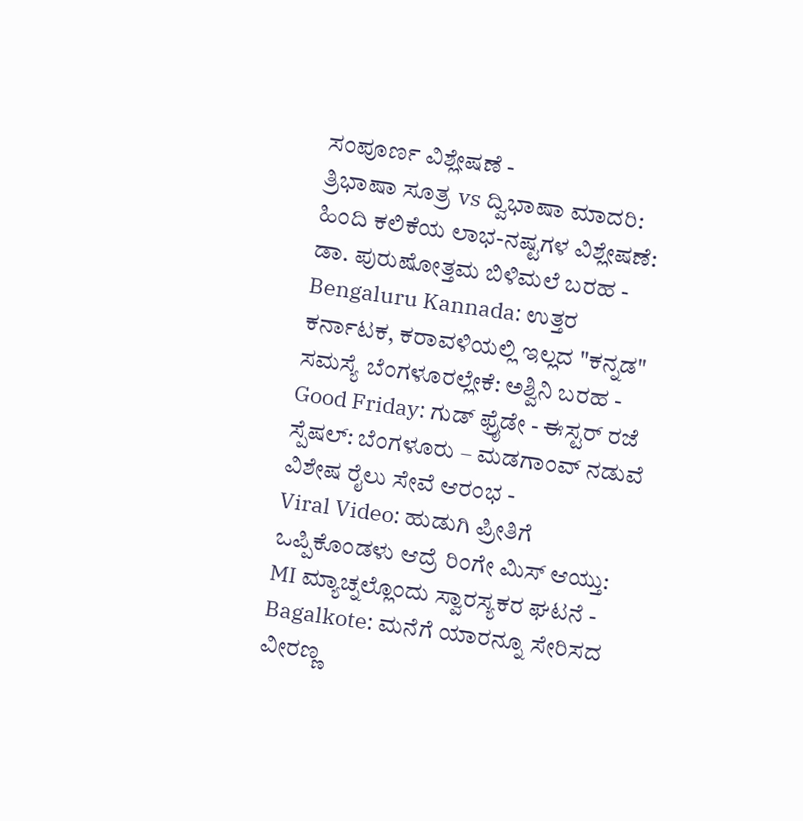ಸಂಪೂರ್ಣ ವಿಶ್ಲೇಷಣೆ -
ತ್ರಿಭಾಷಾ ಸೂತ್ರ vs ದ್ವಿಭಾಷಾ ಮಾದರಿ: ಹಿಂದಿ ಕಲಿಕೆಯ ಲಾಭ-ನಷ್ಟಗಳ ವಿಶ್ಲೇಷಣೆ: ಡಾ. ಪುರುಷೋತ್ತಮ ಬಿಳಿಮಲೆ ಬರಹ -
Bengaluru Kannada: ಉತ್ತರ ಕರ್ನಾಟಕ, ಕರಾವಳಿಯಲ್ಲಿ ಇಲ್ಲದ "ಕನ್ನಡ" ಸಮಸ್ಯೆ ಬೆಂಗಳೂರಲ್ಲೇಕೆ: ಅಶ್ವಿನಿ ಬರಹ -
Good Friday: ಗುಡ್ ಫ್ರೈಡೇ - ಈಸ್ಟರ್ ರಜೆ ಸ್ಪೆಷಲ್: ಬೆಂಗಳೂರು – ಮಡಗಾಂವ್ ನಡುವೆ ವಿಶೇಷ ರೈಲು ಸೇವೆ ಆರಂಭ -
Viral Video: ಹುಡುಗಿ ಪ್ರೀತಿಗೆ ಒಪ್ಪಿಕೊಂಡಳು ಆದ್ರೆ ರಿಂಗೇ ಮಿಸ್ ಆಯ್ತು: MI ಮ್ಯಾಚ್ನಲ್ಲೊಂದು ಸ್ವಾರಸ್ಯಕರ ಘಟನೆ -
Bagalkote: ಮನೆಗೆ ಯಾರನ್ನೂ ಸೇರಿಸದ ವೀರಣ್ಣ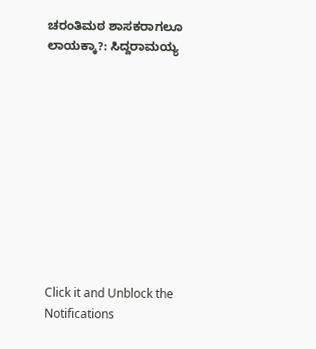ಚರಂತಿಮಠ ಶಾಸಕರಾಗಲೂ ಲಾಯಕ್ಕಾ?: ಸಿದ್ದರಾಮಯ್ಯ











Click it and Unblock the Notifications